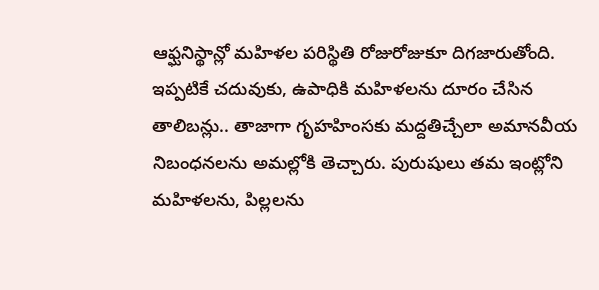ఆఫ్ఘనిస్థాన్లో మహిళల పరిస్థితి రోజురోజుకూ దిగజారుతోంది. ఇప్పటికే చదువుకు, ఉపాధికి మహిళలను దూరం చేసిన తాలిబన్లు.. తాజాగా గృహహింసకు మద్దతిచ్చేలా అమానవీయ నిబంధనలను అమల్లోకి తెచ్చారు. పురుషులు తమ ఇంట్లోని మహిళలను, పిల్లలను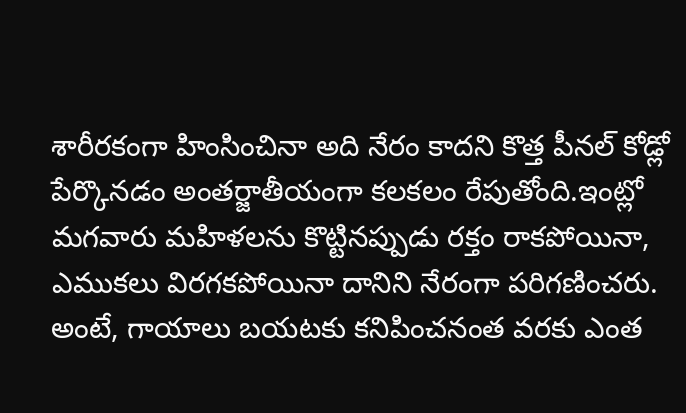శారీరకంగా హింసించినా అది నేరం కాదని కొత్త పీనల్ కోడ్లో పేర్కొనడం అంతర్జాతీయంగా కలకలం రేపుతోంది.ఇంట్లో మగవారు మహిళలను కొట్టినప్పుడు రక్తం రాకపోయినా, ఎముకలు విరగకపోయినా దానిని నేరంగా పరిగణించరు. అంటే, గాయాలు బయటకు కనిపించనంత వరకు ఎంత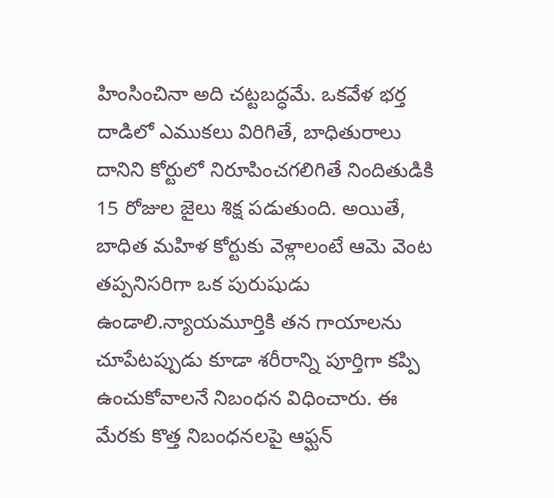హింసించినా అది చట్టబద్ధమే. ఒకవేళ భర్త దాడిలో ఎముకలు విరిగితే, బాధితురాలు దానిని కోర్టులో నిరూపించగలిగితే నిందితుడికి 15 రోజుల జైలు శిక్ష పడుతుంది. అయితే, బాధిత మహిళ కోర్టుకు వెళ్లాలంటే ఆమె వెంట తప్పనిసరిగా ఒక పురుషుడు ఉండాలి.న్యాయమూర్తికి తన గాయాలను చూపేటప్పుడు కూడా శరీరాన్ని పూర్తిగా కప్పి ఉంచుకోవాలనే నిబంధన విధించారు. ఈ మేరకు కొత్త నిబంధనలపై ఆఫ్ఘన్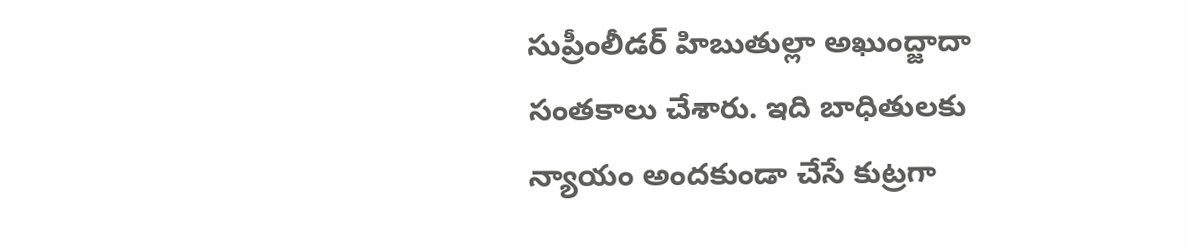సుప్రీంలీడర్ హిబుతుల్లా అఖుంద్జాదా సంతకాలు చేశారు. ఇది బాధితులకు న్యాయం అందకుండా చేసే కుట్రగా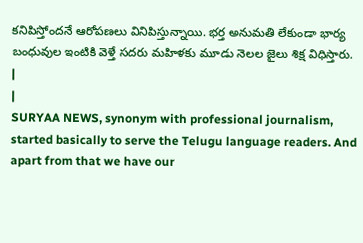కనిపిస్తోందనే ఆరోపణలు వినిపిస్తున్నాయి. భర్త అనుమతి లేకుండా భార్య బంధువుల ఇంటికి వెళ్తే సదరు మహిళకు మూడు నెలల జైలు శిక్ష విధిస్తారు.
|
|
SURYAA NEWS, synonym with professional journalism, started basically to serve the Telugu language readers. And apart from that we have our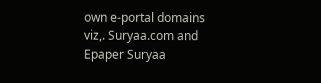own e-portal domains viz,. Suryaa.com and Epaper Suryaa